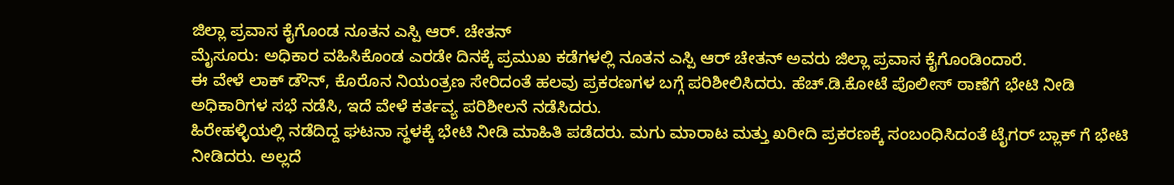ಜಿಲ್ಲಾ ಪ್ರವಾಸ ಕೈಗೊಂಡ ನೂತನ ಎಸ್ಪಿ ಆರ್. ಚೇತನ್
ಮೈಸೂರು: ಅಧಿಕಾರ ವಹಿಸಿಕೊಂಡ ಎರಡೇ ದಿನಕ್ಕೆ ಪ್ರಮುಖ ಕಡೆಗಳಲ್ಲಿ ನೂತನ ಎಸ್ಪಿ ಆರ್ ಚೇತನ್ ಅವರು ಜಿಲ್ಲಾ ಪ್ರವಾಸ ಕೈಗೊಂಡಿಂದಾರೆ.
ಈ ವೇಳೆ ಲಾಕ್ ಡೌನ್, ಕೊರೊನ ನಿಯಂತ್ರಣ ಸೇರಿದಂತೆ ಹಲವು ಪ್ರಕರಣಗಳ ಬಗ್ಗೆ ಪರಿಶೀಲಿಸಿದರು. ಹೆಚ್.ಡಿ.ಕೋಟೆ ಪೊಲೀಸ್ ಠಾಣೆಗೆ ಭೇಟಿ ನೀಡಿ ಅಧಿಕಾರಿಗಳ ಸಭೆ ನಡೆಸಿ, ಇದೆ ವೇಳೆ ಕರ್ತವ್ಯ ಪರಿಶೀಲನೆ ನಡೆಸಿದರು.
ಹಿರೇಹಳ್ಳಿಯಲ್ಲಿ ನಡೆದಿದ್ದ ಘಟನಾ ಸ್ಥಳಕ್ಕೆ ಭೇಟಿ ನೀಡಿ ಮಾಹಿತಿ ಪಡೆದರು. ಮಗು ಮಾರಾಟ ಮತ್ತು ಖರೀದಿ ಪ್ರಕರಣಕ್ಕೆ ಸಂಬಂಧಿಸಿದಂತೆ ಟೈಗರ್ ಬ್ಲಾಕ್ ಗೆ ಭೇಟಿ ನೀಡಿದರು. ಅಲ್ಲದೆ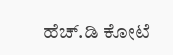ಹೆಚ್.ಡಿ ಕೋಟೆ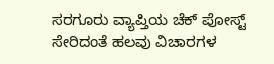ಸರಗೂರು ವ್ಯಾಪ್ತಿಯ ಚೆಕ್ ಪೋಸ್ಟ್ ಸೇರಿದಂತೆ ಹಲವು ವಿಚಾರಗಳ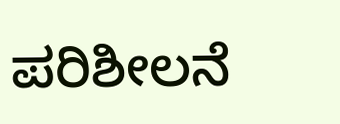ಪರಿಶೀಲನೆ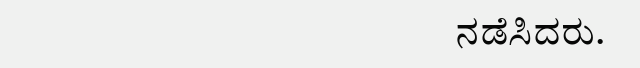ನಡೆಸಿದರು.